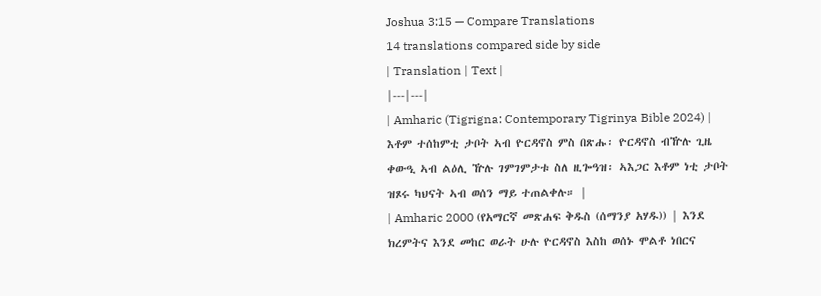Joshua 3:15 — Compare Translations
14 translations compared side by side
| Translation | Text |
|---|---|
| Amharic (Tigrigna: Contemporary Tigrinya Bible 2024) | እቶም ተሰከምቲ ታቦት ኣብ ዮርዳኖስ ምስ በጽሑ፡ ዮርዳኖስ ብዅሉ ጊዜ ቀውዒ ኣብ ልዕሊ ዅሉ ገምገምታቱ ስለ ዚጐዓዝ፡ ኣእጋር እቶም ነቲ ታቦት ዝጾሩ ካህናት ኣብ ወሰን ማይ ተጠልቀሉ። |
| Amharic 2000 (የአማርኛ መጽሐፍ ቅዱስ (ሰማንያ አሃዱ)) | እንደ ክረምትና እንደ መከር ወራት ሁሉ ዮርዳኖስ እስከ ወሰኑ ሞልቶ ነበርና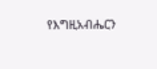የእግዚአብሔርን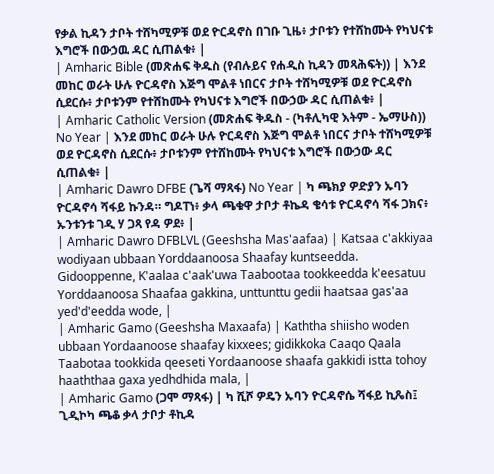የቃል ኪዳን ታቦት ተሸካሚዎቹ ወደ ዮርዳኖስ በገቡ ጊዜ፥ ታቦቱን የተሸከሙት የካህናቱ እግሮች በውኃዉ ዳር ሲጠልቁ፥ |
| Amharic Bible (መጽሐፍ ቅዱስ (የብሉይና የሐዲስ ኪዳን መጻሕፍት)) | እንደ መከር ወራት ሁሉ ዮርዳኖስ እጅግ ሞልቶ ነበርና ታቦት ተሸካሚዎቹ ወደ ዮርዳኖስ ሲደርሱ፥ ታቦቱንም የተሸከሙት የካህናቱ እግሮች በውኃው ዳር ሲጠልቁ፥ |
| Amharic Catholic Version (መጽሐፍ ቅዱስ - (ካቶሊካዊ እትም - ኤማሁስ)) No Year | እንደ መከር ወራት ሁሉ ዮርዳኖስ እጅግ ሞልቶ ነበርና ታቦት ተሸካሚዎቹ ወደ ዮርዳኖስ ሲደርሱ፥ ታቦቱንም የተሸከሙት የካህናቱ እግሮች በውኃው ዳር ሲጠልቁ፥ |
| Amharic Dawro DFBE (ጌሻ ማጻፋ) No Year | ካ ጫክያ ዎድያን ኡባን ዮርዳኖሳ ሻፋይ ኩንዳ። ግዶፐነ፥ ቃላ ጫቁዋ ታቦታ ቶኬዳ ቄሳቱ ዮርዳኖሳ ሻፋ ጋክና፥ ኡንቱንቱ ገዲ ሃ ጋጻ የዳ ዎደ፥ |
| Amharic Dawro DFBLVL (Geeshsha Mas'aafaa) | Katsaa c'akkiyaa wodiyaan ubbaan Yorddaanoosa Shaafay kuntseedda. Gidooppenne, K'aalaa c'aak'uwa Taabootaa tookkeedda k'eesatuu Yorddaanoosa Shaafaa gakkina, unttunttu gedii haatsaa gas'aa yed'd'eedda wode, |
| Amharic Gamo (Geeshsha Maxaafa) | Kaththa shiisho woden ubbaan Yordaanoose shaafay kixxees; gidikkoka Caaqo Qaala Taabotaa tookkida qeeseti Yordaanoose shaafa gakkidi istta tohoy haaththaa gaxa yedhdhida mala, |
| Amharic Gamo (ጋሞ ማጻፋ) | ካ ሺሾ ዎዴን ኡባን ዮርዳኖሴ ሻፋይ ኪጼስ፤ ጊዲኮካ ጫቆ ቃላ ታቦታ ቶኪዳ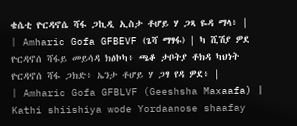ቄሴቲ ዮርዳኖሴ ሻፋ ጋኪዲ ኢስታ ቶሆይ ሃ ጋጻ ዬዳ ማላ፥ |
| Amharic Gofa GFBEVF (ጌሻ ማፃፋ) | ካ ሺሽያ ዎደ ዮርዳኖሰ ሻፋይ መይሳዳ ክፅኮካ፥ ጫቆ ታቦትያ ቶክዳ ካህነት ዮርዳኖሰ ሻፋ ጋክድ፥ ኤንታ ቶሆይ ሃ ጋፃ የዳ ዎደ፥ |
| Amharic Gofa GFBLVF (Geeshsha Maxaafa) | Kathi shiishiya wode Yordaanose shaafay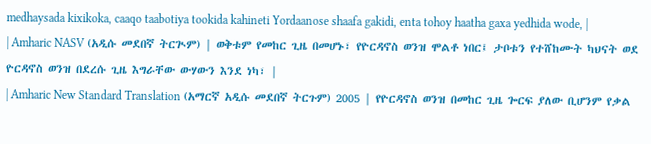medhaysada kixikoka, caaqo taabotiya tookida kahineti Yordaanose shaafa gakidi, enta tohoy haatha gaxa yedhida wode, |
| Amharic NASV (አዲሱ መደበኛ ትርጒም) | ወቅቱም የመከር ጊዜ በመሆኑ፣ የዮርዳኖስ ወንዝ ሞልቶ ነበር፤ ታቦቱን የተሸከሙት ካህናት ወደ ዮርዳኖስ ወንዝ በደረሱ ጊዜ እግራቸው ውሃውን እንደ ነካ፣ |
| Amharic New Standard Translation (አማርኛ አዲሱ መደበኛ ትርጉም) 2005 | የዮርዳኖስ ወንዝ በመከር ጊዜ ጐርፍ ያለው ቢሆንም የቃል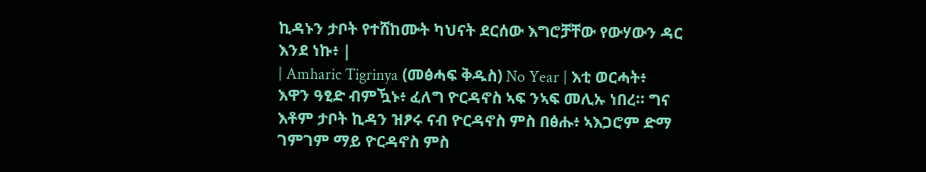ኪዳኑን ታቦት የተሸከሙት ካህናት ደርሰው እግሮቻቸው የውሃውን ዳር እንደ ነኩ፥ |
| Amharic Tigrinya (መፅሓፍ ቅዱስ) No Year | እቲ ወርሓት፥ እዋን ዓፂድ ብምዃኑ፥ ፈለግ ዮርዳኖስ ኣፍ ንኣፍ መሊኡ ነበረ። ግና እቶም ታቦት ኪዳን ዝፆሩ ናብ ዮርዳኖስ ምስ በፅሑ፥ ኣእጋሮም ድማ ገምገም ማይ ዮርዳኖስ ምስ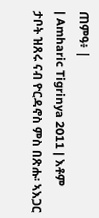ጠምዓ፥ |
| Amharic Tigrinya 2011 | እቶም ታቦት ዝጸሩ ናብ ዮርዳኖስ ምስ በጽሑ፡ ኣእጋር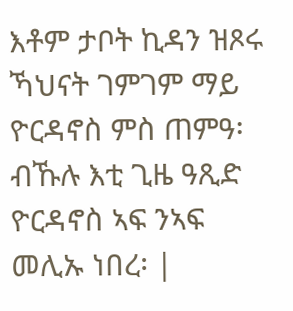እቶም ታቦት ኪዳን ዝጾሩ ኻህናት ገምገም ማይ ዮርዳኖስ ምስ ጠምዓ፡ ብኹሉ እቲ ጊዜ ዓጺድ ዮርዳኖስ ኣፍ ንኣፍ መሊኡ ነበረ፡ |